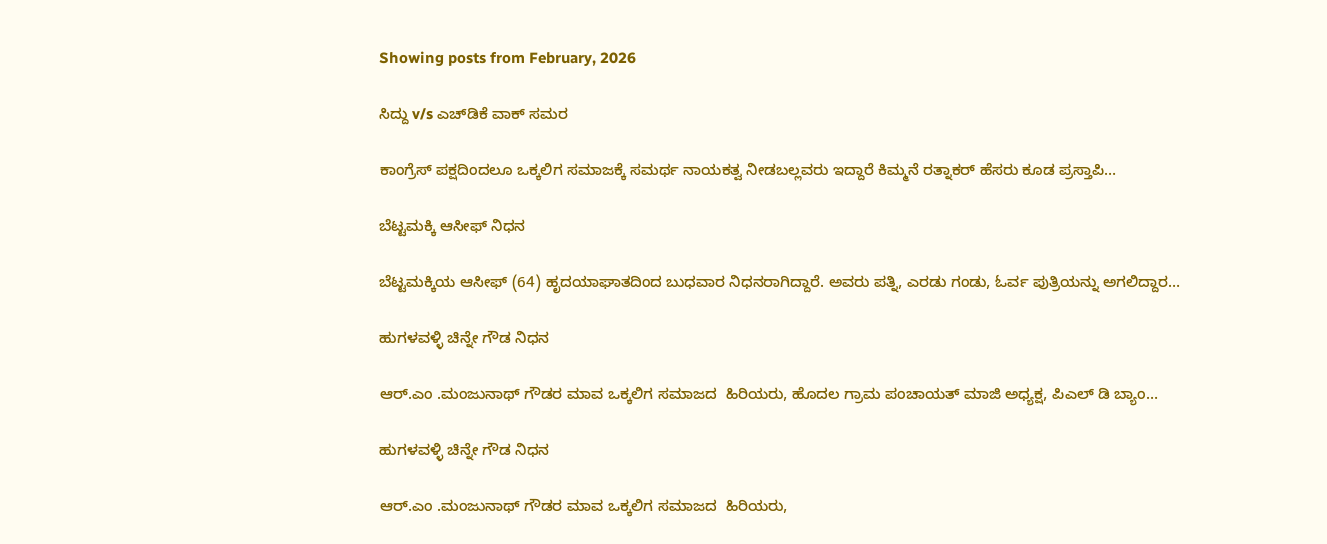Showing posts from February, 2026

ಸಿದ್ದು v/s ಎಚ್‌ಡಿಕೆ ವಾಕ್‌ ಸಮರ

ಕಾಂಗ್ರೆಸ್‌ ಪಕ್ಷದಿಂದಲೂ ಒಕ್ಕಲಿಗ ಸಮಾಜಕ್ಕೆ ಸಮರ್ಥ ನಾಯಕತ್ವ ನೀಡಬಲ್ಲವರು ಇದ್ದಾರೆ ಕಿಮ್ಮನೆ ರತ್ನಾಕರ್‌ ಹೆಸರು ಕೂಡ ಪ್ರಸ್ತಾಪಿ…

ಬೆಟ್ಟಮಕ್ಕಿ ಆಸೀಫ್ ನಿಧನ

ಬೆಟ್ಟಮಕ್ಕಿಯ ಆಸೀಫ್‌ (64) ಹೃದಯಾಘಾತದಿಂದ ಬುಧವಾರ ನಿಧನರಾಗಿದ್ದಾರೆ. ಅವರು ಪತ್ನಿ, ಎರಡು ಗಂಡು, ಓರ್ವ ಪುತ್ರಿಯನ್ನು ಅಗಲಿದ್ದಾರ…

ಹುಗಳವಳ್ಳಿ ಚಿನ್ನೇ ಗೌಡ ನಿಧನ

ಆರ್.ಎಂ .ಮಂಜುನಾಥ್ ಗೌಡರ ಮಾವ ಒಕ್ಕಲಿಗ ಸಮಾಜದ  ಹಿರಿಯರು, ಹೊದಲ ಗ್ರಾಮ ಪಂಚಾಯತ್ ಮಾಜಿ ಅಧ್ಯಕ್ಷ, ಪಿಎಲ್ ಡಿ ಬ್ಯಾಂ…

ಹುಗಳವಳ್ಳಿ ಚಿನ್ನೇ ಗೌಡ ನಿಧನ

ಆರ್.ಎಂ .ಮಂಜುನಾಥ್ ಗೌಡರ ಮಾವ ಒಕ್ಕಲಿಗ ಸಮಾಜದ  ಹಿರಿಯರು,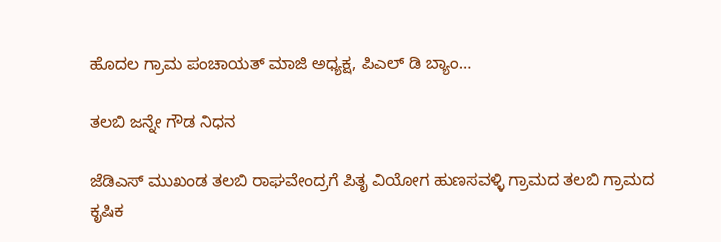ಹೊದಲ ಗ್ರಾಮ ಪಂಚಾಯತ್ ಮಾಜಿ ಅಧ್ಯಕ್ಷ, ಪಿಎಲ್ ಡಿ ಬ್ಯಾಂ…

ತಲಬಿ ಜನ್ನೇ ಗೌಡ ನಿಧನ

ಜೆಡಿಎಸ್ ಮುಖಂಡ ತಲಬಿ ರಾಘವೇಂದ್ರಗೆ ಪಿತೃ ವಿಯೋಗ ಹುಣಸವಳ್ಳಿ ಗ್ರಾಮದ ತಲಬಿ ಗ್ರಾಮದ ಕೃಷಿಕ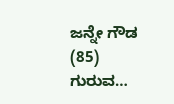ಜನ್ನೇ ಗೌಡ (85) ಗುರುವ…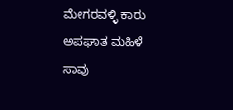ಮೇಗರವಳ್ಳಿ ಕಾರು ಅಪಘಾತ ಮಹಿಳೆ ಸಾವು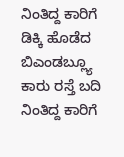ನಿಂತಿದ್ದ ಕಾರಿಗೆ ಡಿಕ್ಕಿ ಹೊಡೆದ ಬಿಎಂಡಬ್ಲ್ಯೂ ಕಾರು ರಸ್ತೆ ಬದಿ ನಿಂತಿದ್ದ ಕಾರಿಗೆ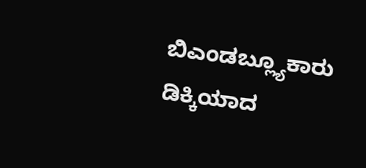ಬಿಎಂಡಬ್ಲ್ಯೂಕಾರು ಡಿಕ್ಕಿಯಾದ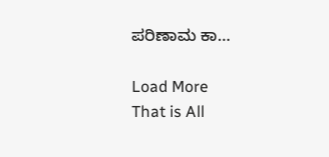ಪರಿಣಾಮ ಕಾ…

Load More
That is All